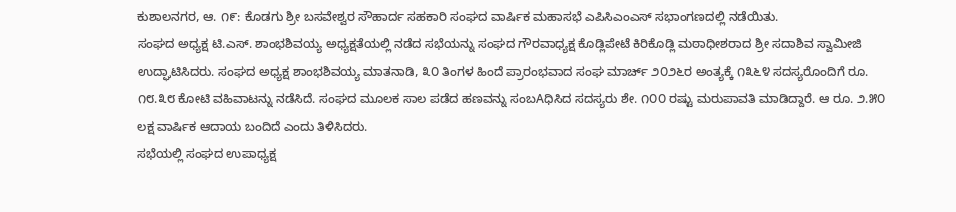ಕುಶಾಲನಗರ, ಆ. ೧೯: ಕೊಡಗು ಶ್ರೀ ಬಸವೇಶ್ವರ ಸೌಹಾರ್ದ ಸಹಕಾರಿ ಸಂಘದ ವಾರ್ಷಿಕ ಮಹಾಸಭೆ ಎಪಿಸಿಎಂಎಸ್ ಸಭಾಂಗಣದಲ್ಲಿ ನಡೆಯಿತು.
ಸಂಘದ ಅಧ್ಯಕ್ಷ ಟಿ.ಎಸ್. ಶಾಂಭಶಿವಯ್ಯ ಅಧ್ಯಕ್ಷತೆಯಲ್ಲಿ ನಡೆದ ಸಭೆಯನ್ನು ಸಂಘದ ಗೌರವಾಧ್ಯಕ್ಷ ಕೊಡ್ಲಿಪೇಟೆ ಕಿರಿಕೊಡ್ಲಿ ಮಠಾಧೀಶರಾದ ಶ್ರೀ ಸದಾಶಿವ ಸ್ವಾಮೀಜಿ ಉದ್ಘಾಟಿಸಿದರು. ಸಂಘದ ಅಧ್ಯಕ್ಷ ಶಾಂಭಶಿವಯ್ಯ ಮಾತನಾಡಿ, ೩೦ ತಿಂಗಳ ಹಿಂದೆ ಪ್ರಾರಂಭವಾದ ಸಂಘ ಮಾರ್ಚ್ ೨೦೨೬ರ ಅಂತ್ಯಕ್ಕೆ ೧೩೬೪ ಸದಸ್ಯರೊಂದಿಗೆ ರೂ. ೧೮.೩೮ ಕೋಟಿ ವಹಿವಾಟನ್ನು ನಡೆಸಿದೆ. ಸಂಘದ ಮೂಲಕ ಸಾಲ ಪಡೆದ ಹಣವನ್ನು ಸಂಬAಧಿಸಿದ ಸದಸ್ಯರು ಶೇ. ೧೦೦ ರಷ್ಟು ಮರುಪಾವತಿ ಮಾಡಿದ್ದಾರೆ. ಆ ರೂ. ೨.೫೦ ಲಕ್ಷ ವಾರ್ಷಿಕ ಆದಾಯ ಬಂದಿದೆ ಎಂದು ತಿಳಿಸಿದರು.
ಸಭೆಯಲ್ಲಿ ಸಂಘದ ಉಪಾಧ್ಯಕ್ಷ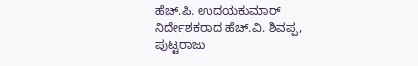ಹೆಚ್.ಪಿ. ಉದಯಕುಮಾರ್ ನಿರ್ದೇಶಕರಾದ ಹೆಚ್.ವಿ. ಶಿವಪ್ಪ, ಪುಟ್ಟರಾಜು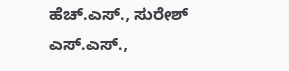ಹೆಚ್.ಎಸ್., ಸುರೇಶ್ ಎಸ್.ಎಸ್.,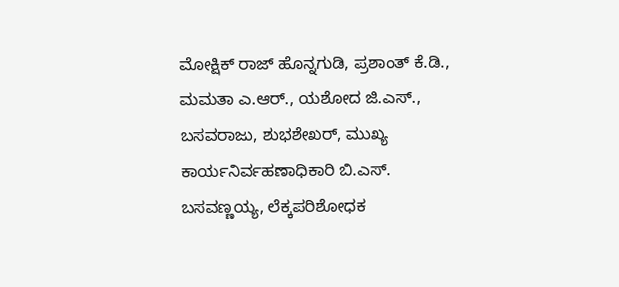ಮೋಕ್ಷಿಕ್ ರಾಜ್ ಹೊನ್ನಗುಡಿ, ಪ್ರಶಾಂತ್ ಕೆ.ಡಿ., ಮಮತಾ ಎ.ಆರ್., ಯಶೋದ ಜಿ.ಎಸ್., ಬಸವರಾಜು, ಶುಭಶೇಖರ್, ಮುಖ್ಯ ಕಾರ್ಯನಿರ್ವಹಣಾಧಿಕಾರಿ ಬಿ.ಎಸ್. ಬಸವಣ್ಣಯ್ಯ, ಲೆಕ್ಕಪರಿಶೋಧಕ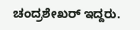ಚಂದ್ರಶೇಖರ್ ಇದ್ದರು.